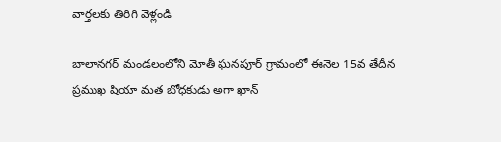వార్తలకు తిరిగి వెళ్లండి

బాలానగర్ మండలంలోని మోతీ ఘనపూర్ గ్రామంలో ఈనెల 15వ తేదీన ప్రముఖ షియా మత బోధకుడు అగా ఖాన్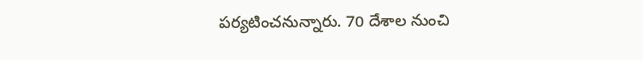పర్యటించనున్నారు. 70 దేశాల నుంచి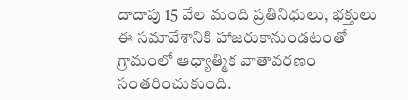దాదాపు 15 వేల మంది ప్రతినిధులు, భక్తులు ఈ సమావేశానికి హాజరుకానుండటంతో గ్రామంలో ఆధ్యాత్మిక వాతావరణం సంతరించుకుంది.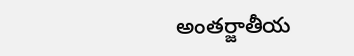అంతర్జాతీయ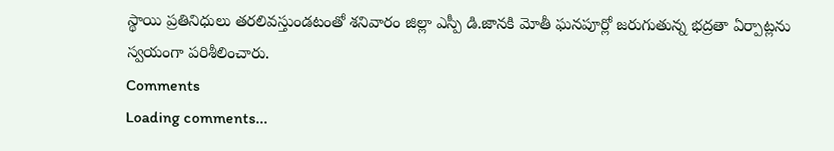స్థాయి ప్రతినిధులు తరలివస్తుండటంతో శనివారం జిల్లా ఎస్పీ డి.జానకి మోతీ ఘనపూర్లో జరుగుతున్న భద్రతా ఏర్పాట్లను స్వయంగా పరిశీలించారు.
Comments
Loading comments...